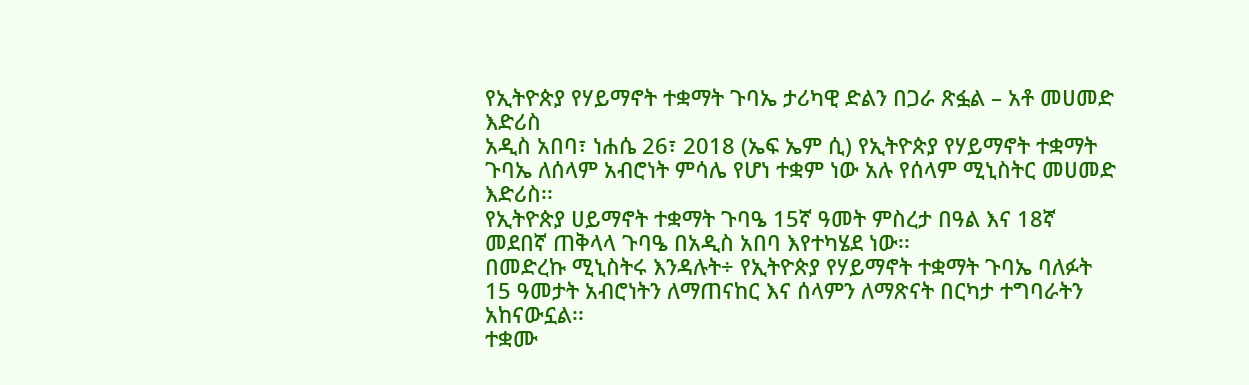የኢትዮጵያ የሃይማኖት ተቋማት ጉባኤ ታሪካዊ ድልን በጋራ ጽፏል – አቶ መሀመድ እድሪስ
አዲስ አበባ፣ ነሐሴ 26፣ 2018 (ኤፍ ኤም ሲ) የኢትዮጵያ የሃይማኖት ተቋማት ጉባኤ ለሰላም አብሮነት ምሳሌ የሆነ ተቋም ነው አሉ የሰላም ሚኒስትር መሀመድ እድሪስ፡፡
የኢትዮጵያ ሀይማኖት ተቋማት ጉባዔ 15ኛ ዓመት ምስረታ በዓል እና 18ኛ መደበኛ ጠቅላላ ጉባዔ በአዲስ አበባ እየተካሄደ ነው፡፡
በመድረኩ ሚኒስትሩ እንዳሉት÷ የኢትዮጵያ የሃይማኖት ተቋማት ጉባኤ ባለፉት 15 ዓመታት አብሮነትን ለማጠናከር እና ሰላምን ለማጽናት በርካታ ተግባራትን አከናውኗል፡፡
ተቋሙ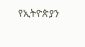የኢትዮጵያን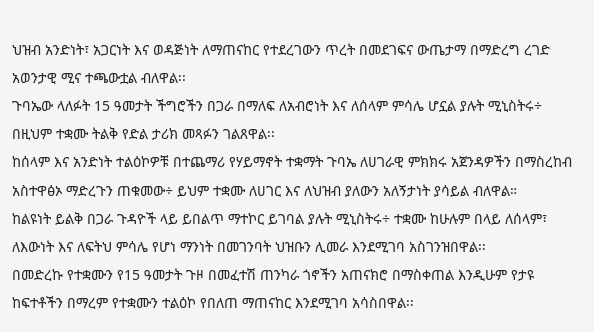ህዝብ አንድነት፣ አጋርነት እና ወዳጅነት ለማጠናከር የተደረገውን ጥረት በመደገፍና ውጤታማ በማድረግ ረገድ አወንታዊ ሚና ተጫውቷል ብለዋል፡፡
ጉባኤው ላለፉት 15 ዓመታት ችግሮችን በጋራ በማለፍ ለአብሮነት እና ለሰላም ምሳሌ ሆኗል ያሉት ሚኒስትሩ÷ በዚህም ተቋሙ ትልቅ የድል ታሪክ መጻፉን ገልጸዋል፡፡
ከሰላም እና አንድነት ተልዕኮዎቹ በተጨማሪ የሃይማኖት ተቋማት ጉባኤ ለሀገራዊ ምክክሩ አጀንዳዎችን በማስረከብ አስተዋፅኦ ማድረጉን ጠቁመው÷ ይህም ተቋሙ ለሀገር እና ለህዝብ ያለውን አለኝታነት ያሳይል ብለዋል።
ከልዩነት ይልቅ በጋራ ጉዳዮች ላይ ይበልጥ ማተኮር ይገባል ያሉት ሚኒስትሩ÷ ተቋሙ ከሁሉም በላይ ለሰላም፣ ለእውነት እና ለፍትህ ምሳሌ የሆነ ማንነት በመገንባት ህዝቡን ሊመራ እንደሚገባ አስገንዝበዋል፡፡
በመድረኩ የተቋሙን የ15 ዓመታት ጉዞ በመፈተሽ ጠንካራ ጎኖችን አጠናክሮ በማስቀጠል እንዲሁም የታዩ ከፍተቶችን በማረም የተቋሙን ተልዕኮ የበለጠ ማጠናከር እንደሚገባ አሳስበዋል፡፡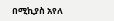በሚኪያስ አየለ